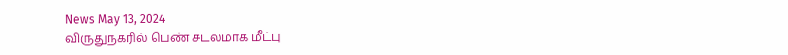News May 13, 2024
விருதுநகரில் பெண் சடலமாக மீட்பு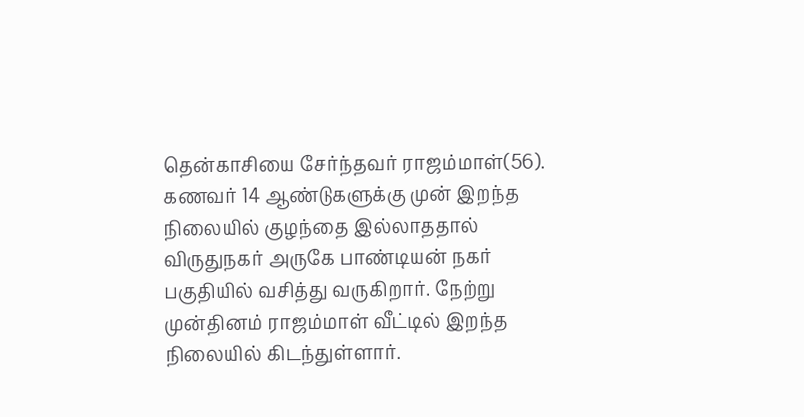தென்காசியை சேர்ந்தவர் ராஜம்மாள்(56). கணவர் 14 ஆண்டுகளுக்கு முன் இறந்த நிலையில் குழந்தை இல்லாததால் விருதுநகர் அருகே பாண்டியன் நகர் பகுதியில் வசித்து வருகிறார். நேற்று முன்தினம் ராஜம்மாள் வீட்டில் இறந்த நிலையில் கிடந்துள்ளார்.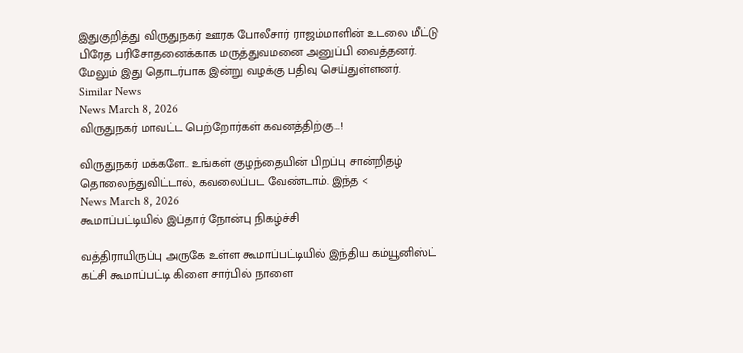இதுகுறித்து விருதுநகர் ஊரக போலீசார் ராஜம்மாளின் உடலை மீட்டு பிரேத பரிசோதனைக்காக மருத்துவமனை அனுப்பி வைத்தனர். மேலும் இது தொடர்பாக இன்று வழக்கு பதிவு செய்துள்ளனர்.
Similar News
News March 8, 2026
விருதுநகர் மாவட்ட பெற்றோர்கள் கவனத்திற்கு…!

விருதுநகர் மக்களே.. உங்கள் குழந்தையின் பிறப்பு சான்றிதழ் தொலைந்துவிட்டால், கவலைப்பட வேண்டாம். இந்த <
News March 8, 2026
கூமாப்பட்டியில் இப்தார் நோன்பு நிகழ்ச்சி

வத்திராயிருப்பு அருகே உள்ள கூமாப்பட்டியில் இந்திய கம்யூனிஸ்ட் கட்சி கூமாப்பட்டி கிளை சார்பில் நாளை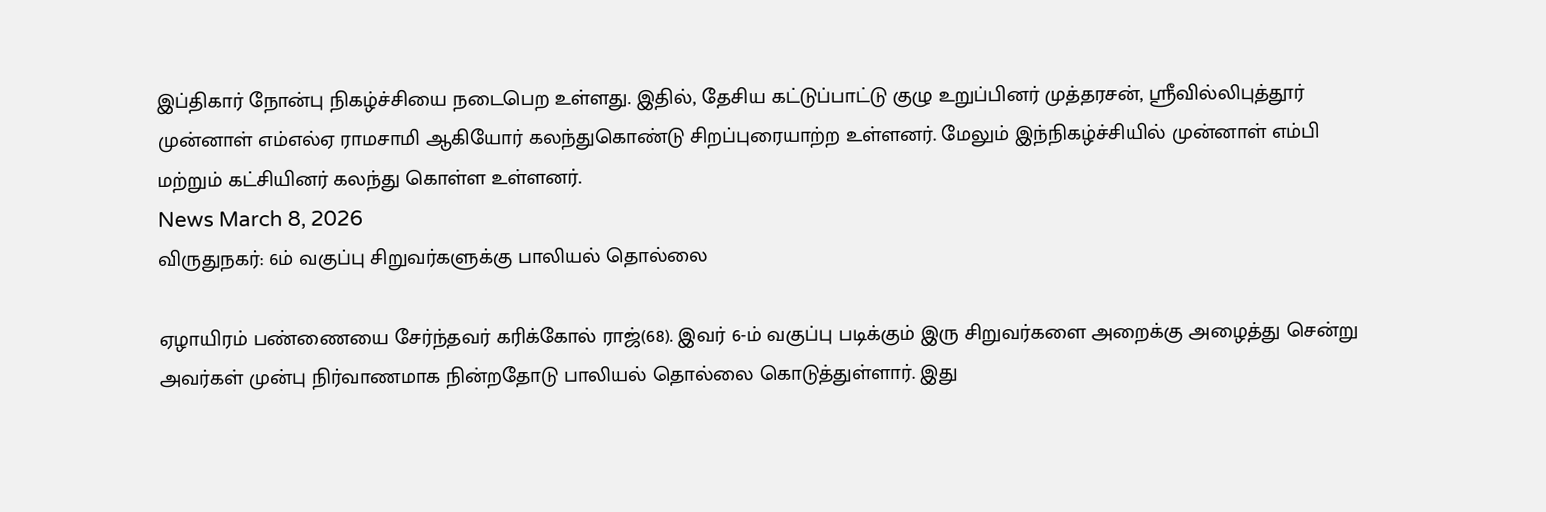இப்திகார் நோன்பு நிகழ்ச்சியை நடைபெற உள்ளது. இதில், தேசிய கட்டுப்பாட்டு குழு உறுப்பினர் முத்தரசன், ஸ்ரீவில்லிபுத்தூர் முன்னாள் எம்எல்ஏ ராமசாமி ஆகியோர் கலந்துகொண்டு சிறப்புரையாற்ற உள்ளனர். மேலும் இந்நிகழ்ச்சியில் முன்னாள் எம்பி மற்றும் கட்சியினர் கலந்து கொள்ள உள்ளனர்.
News March 8, 2026
விருதுநகர்: 6ம் வகுப்பு சிறுவர்களுக்கு பாலியல் தொல்லை

ஏழாயிரம் பண்ணையை சேர்ந்தவர் கரிக்கோல் ராஜ்(68). இவர் 6-ம் வகுப்பு படிக்கும் இரு சிறுவர்களை அறைக்கு அழைத்து சென்று அவர்கள் முன்பு நிர்வாணமாக நின்றதோடு பாலியல் தொல்லை கொடுத்துள்ளார். இது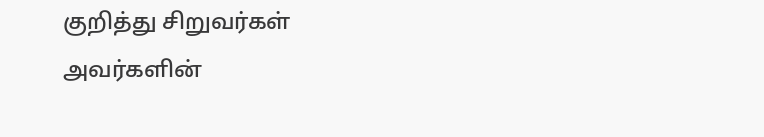குறித்து சிறுவர்கள் அவர்களின்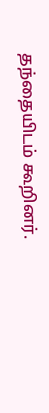தந்தையிடம் கூறினர்.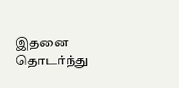இதனை தொடர்ந்து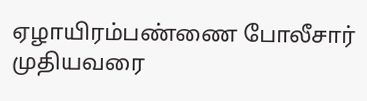ஏழாயிரம்பண்ணை போலீசார் முதியவரை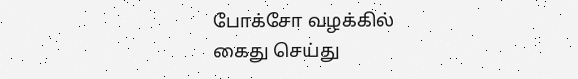போக்சோ வழக்கில் கைது செய்து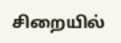சிறையில்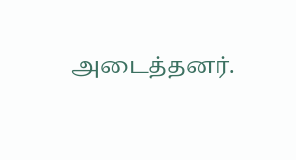அடைத்தனர்.